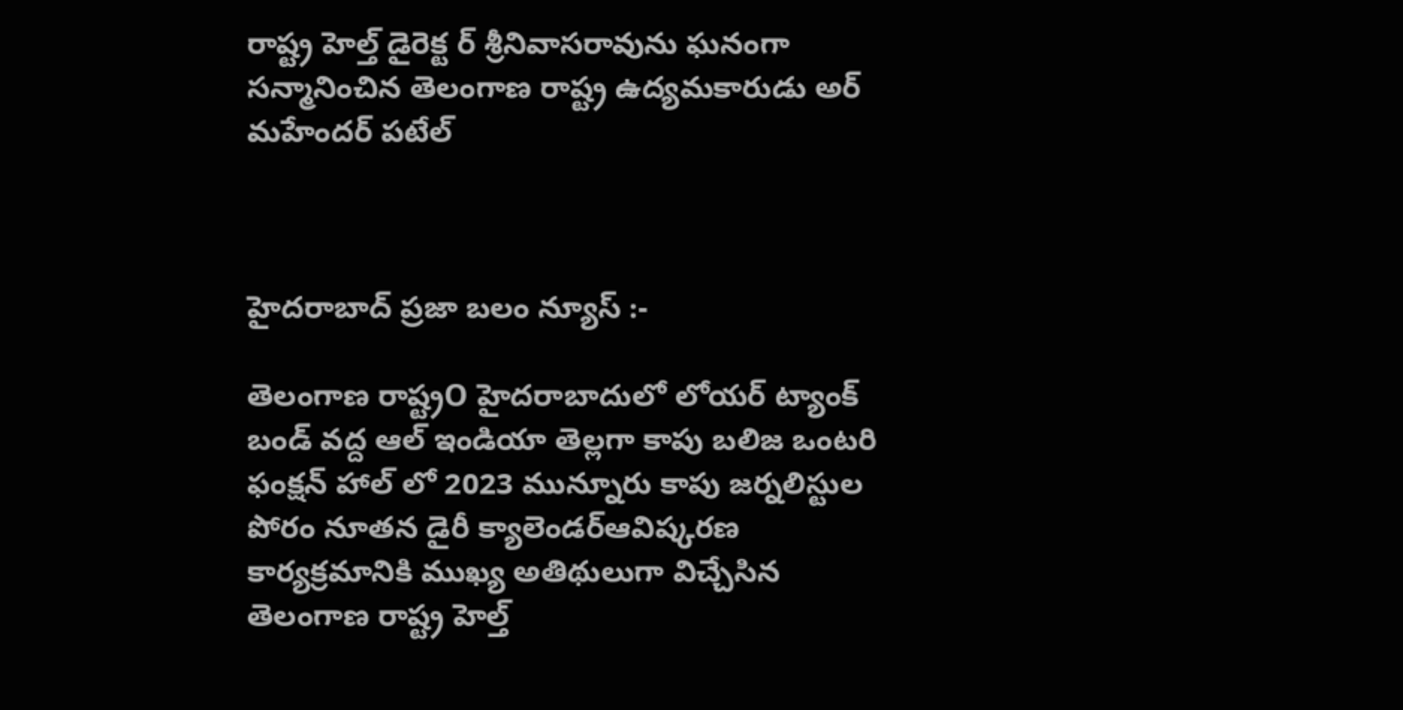రాష్ట్ర హెల్త్ డైరెక్ట ర్ శ్రీనివాసరావును ఘనంగా సన్మానించిన తెలంగాణ రాష్ట్ర ఉద్యమకారుడు అర్ మహేందర్ పటేల్



హైదరాబాద్ ప్రజా బలం న్యూస్ :-

తెలంగాణ రాష్ట్రO హైదరాబాదులో లోయర్ ట్యాంక్ బండ్ వద్ద ఆల్ ఇండియా తెల్లగా కాపు బలిజ ఒంటరి ఫంక్షన్ హాల్ లో 2023 మున్నూరు కాపు జర్నలిస్టుల పోరం నూతన డైరీ క్యాలెండర్ఆవిష్కరణ కార్యక్రమానికి ముఖ్య అతిథులుగా విచ్చేసిన తెలంగాణ రాష్ట్ర హెల్త్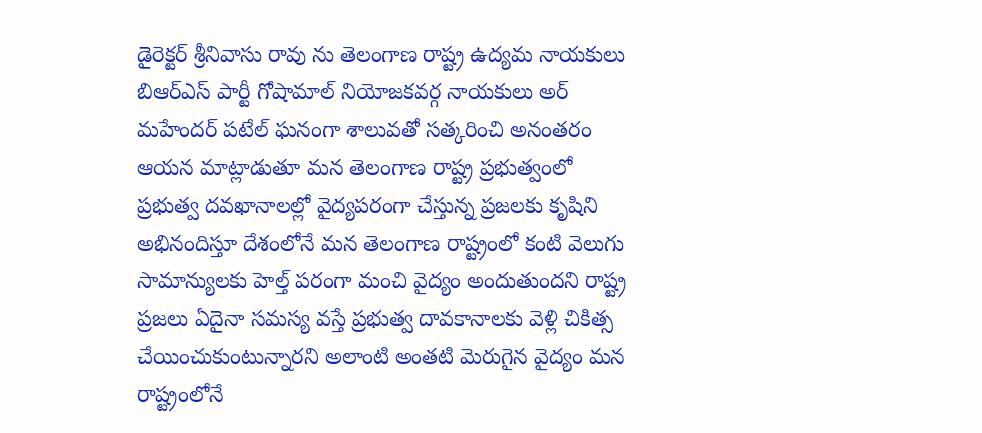డైరెక్టర్ శ్రీనివాసు రావు ను తెలంగాణ రాష్ట్ర ఉద్యమ నాయకులు బిఆర్ఎస్ పార్టీ గోషామాల్ నియోజకవర్గ నాయకులు అర్ మహేందర్ పటేల్ ఘనంగా శాలువతో సత్కరించి అనంతరం ఆయన మాట్లాడుతూ మన తెలంగాణ రాష్ట్ర ప్రభుత్వంలో ప్రభుత్వ దవఖానాలల్లో వైద్యపరంగా చేస్తున్న ప్రజలకు కృషిని అభినందిస్తూ దేశంలోనే మన తెలంగాణ రాష్ట్రంలో కంటి వెలుగు సామాన్యులకు హెల్త్ పరంగా మంచి వైద్యం అందుతుందని రాష్ట్ర ప్రజలు ఏదైనా సమస్య వస్తే ప్రభుత్వ దావకానాలకు వెళ్లి చికిత్స చేయించుకుంటున్నారని అలాంటి అంతటి మెరుగైన వైద్యం మన రాష్ట్రంలోనే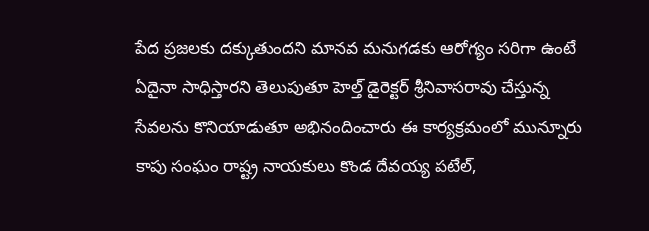పేద ప్రజలకు దక్కుతుందని మానవ మనుగడకు ఆరోగ్యం సరిగా ఉంటే ఏదైనా సాధిస్తారని తెలుపుతూ హెల్త్ డైరెక్టర్ శ్రీనివాసరావు చేస్తున్న సేవలను కొనియాడుతూ అభినందించారు ఈ కార్యక్రమంలో మున్నూరు కాపు సంఘం రాష్ట్ర నాయకులు కొండ దేవయ్య పటేల్,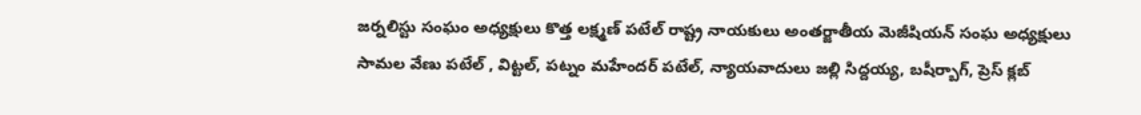జర్నలిస్టు సంఘం అధ్యక్షులు కొత్త లక్ష్మణ్ పటేల్ రాష్ట్ర నాయకులు అంతర్జాతీయ మెజీషియన్ సంఘ అధ్యక్షులు సామల వేణు పటేల్ , విట్టల్, పట్నం మహేందర్ పటేల్, న్యాయవాదులు జల్లి సిద్దయ్య, బషీర్బాగ్, ప్రెస్ క్లబ్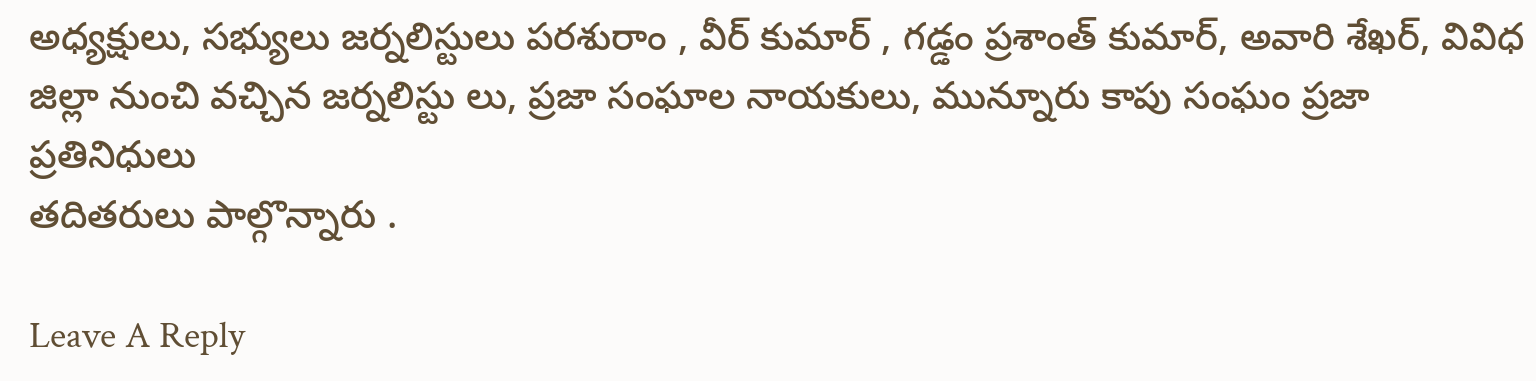అధ్యక్షులు, సభ్యులు జర్నలిస్టులు పరశురాం , వీర్ కుమార్ , గడ్డం ప్రశాంత్ కుమార్, అవారి శేఖర్, వివిధ జిల్లా నుంచి వచ్చిన జర్నలిస్టు లు, ప్రజా సంఘాల నాయకులు, మున్నూరు కాపు సంఘం ప్రజా ప్రతినిధులు
తదితరులు పాల్గొన్నారు .

Leave A Reply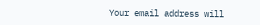Your email address will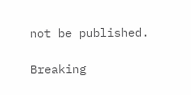not be published.

Breaking